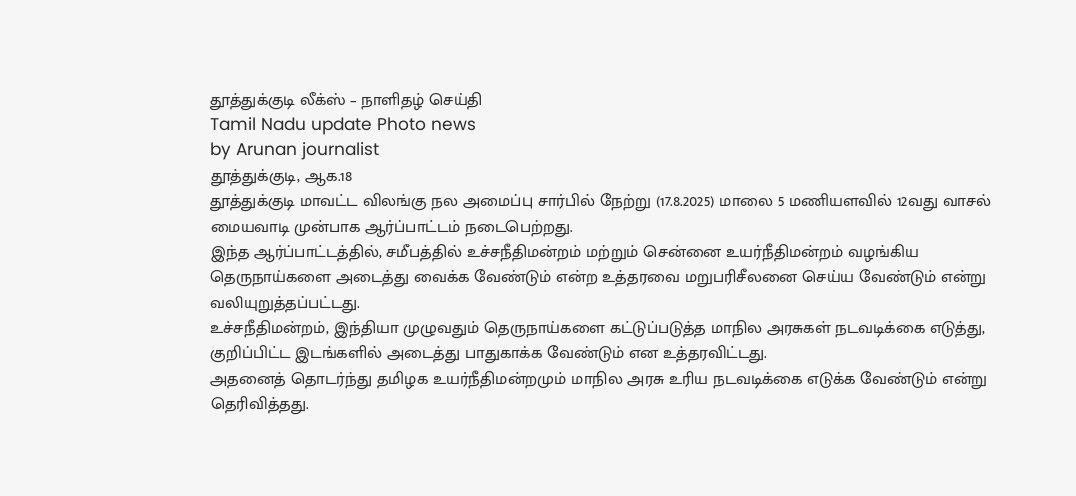தூத்துக்குடி லீக்ஸ் – நாளிதழ் செய்தி
Tamil Nadu update Photo news
by Arunan journalist
தூத்துக்குடி, ஆக.18
தூத்துக்குடி மாவட்ட விலங்கு நல அமைப்பு சார்பில் நேற்று (17.8.2025) மாலை 5 மணியளவில் 12வது வாசல் மையவாடி முன்பாக ஆர்ப்பாட்டம் நடைபெற்றது.
இந்த ஆர்ப்பாட்டத்தில், சமீபத்தில் உச்சநீதிமன்றம் மற்றும் சென்னை உயர்நீதிமன்றம் வழங்கிய தெருநாய்களை அடைத்து வைக்க வேண்டும் என்ற உத்தரவை மறுபரிசீலனை செய்ய வேண்டும் என்று வலியுறுத்தப்பட்டது.
உச்சநீதிமன்றம், இந்தியா முழுவதும் தெருநாய்களை கட்டுப்படுத்த மாநில அரசுகள் நடவடிக்கை எடுத்து, குறிப்பிட்ட இடங்களில் அடைத்து பாதுகாக்க வேண்டும் என உத்தரவிட்டது.
அதனைத் தொடர்ந்து தமிழக உயர்நீதிமன்றமும் மாநில அரசு உரிய நடவடிக்கை எடுக்க வேண்டும் என்று தெரிவித்தது.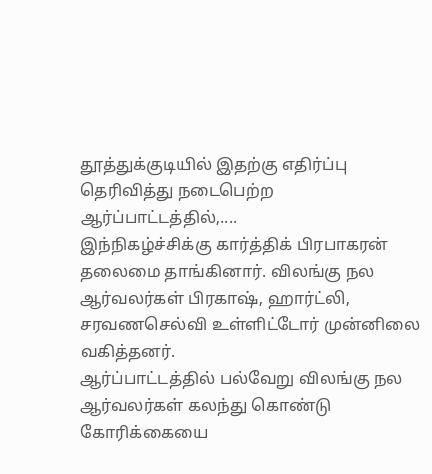தூத்துக்குடியில் இதற்கு எதிர்ப்பு தெரிவித்து நடைபெற்ற ஆர்ப்பாட்டத்தில்,....
இந்நிகழ்ச்சிக்கு கார்த்திக் பிரபாகரன் தலைமை தாங்கினார். விலங்கு நல ஆர்வலர்கள் பிரகாஷ், ஹார்ட்லி, சரவணசெல்வி உள்ளிட்டோர் முன்னிலை வகித்தனர்.
ஆர்ப்பாட்டத்தில் பல்வேறு விலங்கு நல ஆர்வலர்கள் கலந்து கொண்டு கோரிக்கையை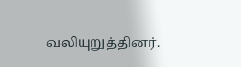வலியுறுத்தினர்.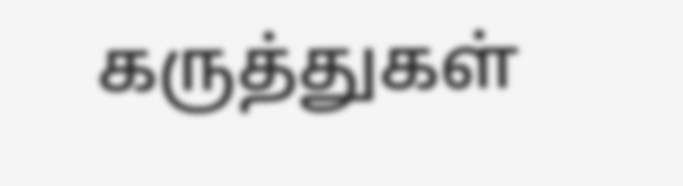கருத்துகள்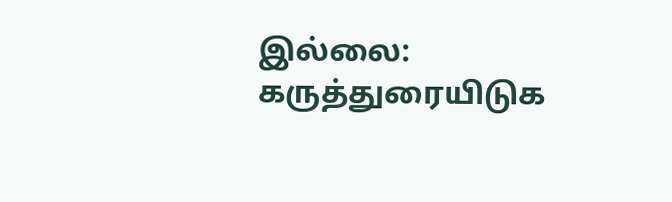இல்லை:
கருத்துரையிடுக